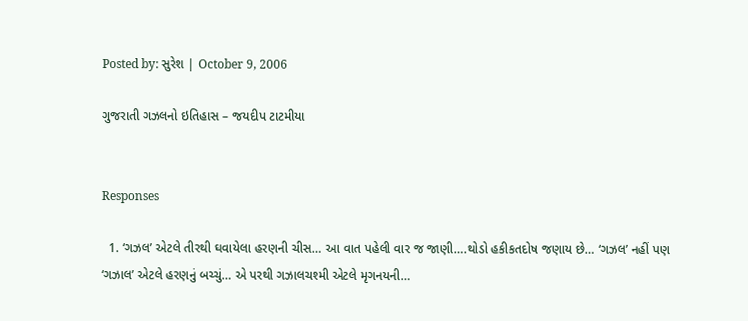Posted by: સુરેશ | October 9, 2006

ગુજરાતી ગઝલનો ઇતિહાસ – જયદીપ ટાટમીયા


Responses

  1. ‘ગઝલ’ એટલે તીરથી ઘવાયેલા હરણની ચીસ… આ વાત પહેલી વાર જ જાણી….થોડો હકીકતદોષ જણાય છે… ‘ગઝલ’ નહીં પણ ‘ગઝાલ’ એટલે હરણનું બચ્ચું… એ પરથી ગઝાલચશ્મી એટલે મૃગનયની…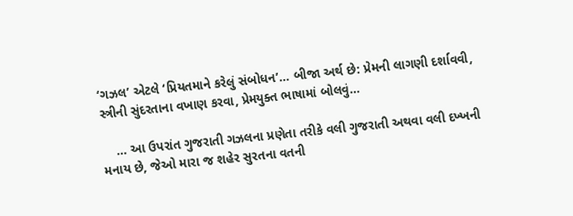‘ગઝલ’ એટલે ‘પ્રિયતમાને કરેલું સંબોધન’… બીજા અર્થ છે: પ્રેમની લાગણી દર્શાવવી, સ્ત્રીની સુંદરતાના વખાણ કરવા, પ્રેમયુક્ત ભાષામાં બોલવું…

    … આ ઉપરાંત ગુજરાતી ગઝલના પ્રણેતા તરીકે વલી ગુજરાતી અથવા વલી દખ્ખની મનાય છે, જેઓ મારા જ શહેર સુરતના વતની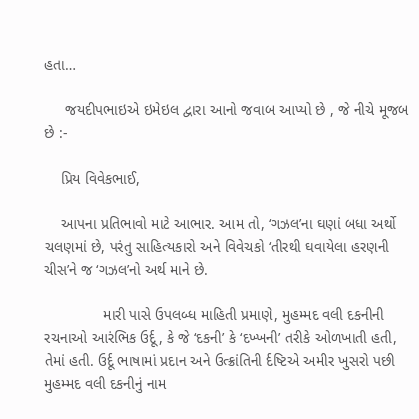હતા…

     જયદીપભાઇએ ઇમેઇલ દ્વારા આનો જવાબ આપ્યો છે , જે નીચે મૂજબ છે :-

    પ્રિય વિવેકભાઈ,

    આપના પ્રતિભાવો માટે આભાર. આમ તો, ‘ગઝલ’ના ઘણાં બધા અર્થો ચલણમાં છે, પરંતુ સાહિત્યકારો અને વિવેચકો ‘તીરથી ઘવાયેલા હરણની ચીસ’ને જ ‘ગઝલ’નો અર્થ માને છે.

              મારી પાસે ઉપલબ્ધ માહિતી પ્રમાણે, મુહમ્મદ વલી દકનીની રચનાઓ આરંભિક ઉર્દૂ, કે જે ‘દકની’ કે ‘દખ્ખની’ તરીકે ઓળખાતી હતી, તેમાં હતી. ઉર્દૂ ભાષામાં પ્રદાન અને ઉત્ક્રાંતિની ર્દષ્ટિએ અમીર ખુસરો પછી મુહમ્મદ વલી દકનીનું નામ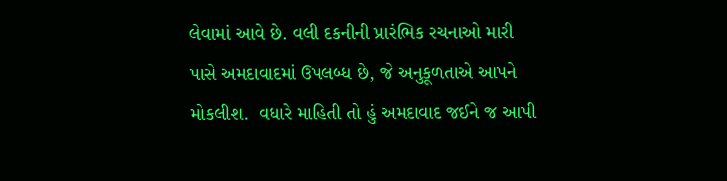લેવામાં આવે છે. વલી દકનીની પ્રારંભિક રચનાઓ મારી પાસે અમદાવાદમાં ઉપલબ્ધ છે, જે અનુકૂળતાએ આપને મોકલીશ.  વધારે માહિતી તો હું અમદાવાદ જઈને જ આપી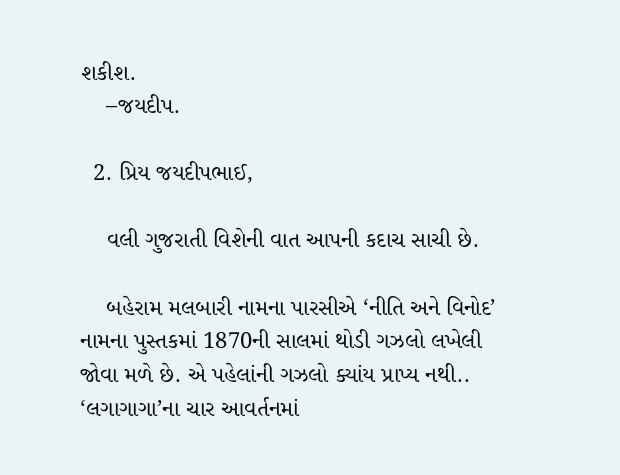શકીશ.
    –જયદીપ.

  2. પ્રિય જયદીપભાઈ,

    વલી ગુજરાતી વિશેની વાત આપની કદાચ સાચી છે.

    બહેરામ મલબારી નામના પારસીએ ‘નીતિ અને વિનોદ’ નામના પુસ્તકમાં 1870ની સાલમાં થોડી ગઝલો લખેલી જોવા મળે છે. એ પહેલાંની ગઝલો ક્યાંય પ્રાપ્ય નથી.. ‘લગાગાગા’ના ચાર આવર્તનમાં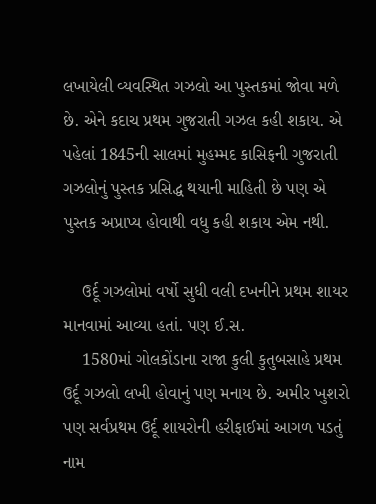લખાયેલી વ્યવસ્થિત ગઝલો આ પુસ્તકમાં જોવા મળે છે. એને કદાચ પ્રથમ ગુજરાતી ગઝલ કહી શકાય. એ પહેલાં 1845ની સાલમાં મુહમ્મદ કાસિફની ગુજરાતી ગઝલોનું પુસ્તક પ્રસિદ્ધ થયાની માહિતી છે પણ એ પુસ્તક અપ્રાપ્ય હોવાથી વધુ કહી શકાય એમ નથી.

    ઉર્દૂ ગઝલોમાં વર્ષો સુધી વલી દખનીને પ્રથમ શાયર માનવામાં આવ્યા હતાં. પણ ઈ.સ.
    1580માં ગોલકોંડાના રાજા કુલી કુતુબસાહે પ્રથમ ઉર્દૂ ગઝલો લખી હોવાનું પણ મનાય છે. અમીર ખુશરો પણ સર્વપ્રથમ ઉર્દૂ શાયરોની હરીફાઈમાં આગળ પડતું નામ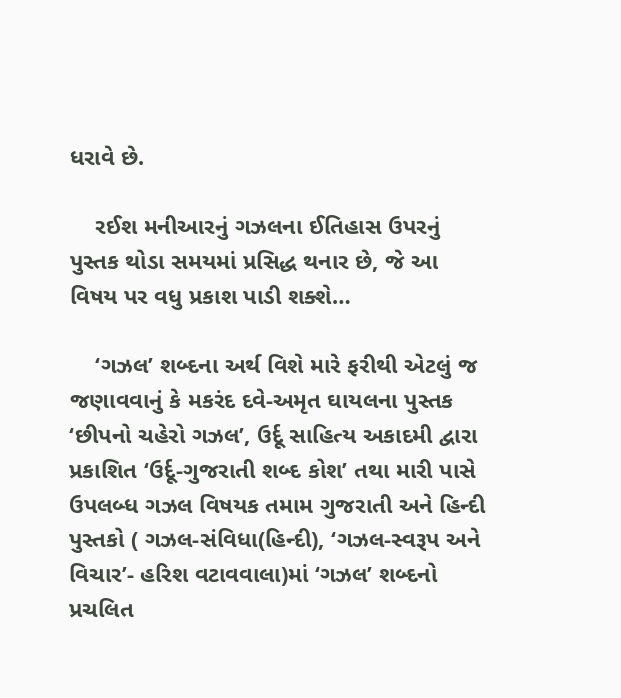ધરાવે છે.

    રઈશ મનીઆરનું ગઝલના ઈતિહાસ ઉપરનું પુસ્તક થોડા સમયમાં પ્રસિદ્ધ થનાર છે, જે આ વિષય પર વધુ પ્રકાશ પાડી શક્શે…

    ‘ગઝલ’ શબ્દના અર્થ વિશે મારે ફરીથી એટલું જ જણાવવાનું કે મકરંદ દવે-અમૃત ઘાયલના પુસ્તક ‘છીપનો ચહેરો ગઝલ’, ઉર્દૂ સાહિત્ય અકાદમી દ્વારા પ્રકાશિત ‘ઉર્દૂ-ગુજરાતી શબ્દ કોશ’ તથા મારી પાસે ઉપલબ્ધ ગઝલ વિષયક તમામ ગુજરાતી અને હિન્દી પુસ્તકો ( ગઝલ-સંવિધા(હિન્દી), ‘ગઝલ-સ્વરૂપ અને વિચાર’- હરિશ વટાવવાલા)માં ‘ગઝલ’ શબ્દનો પ્રચલિત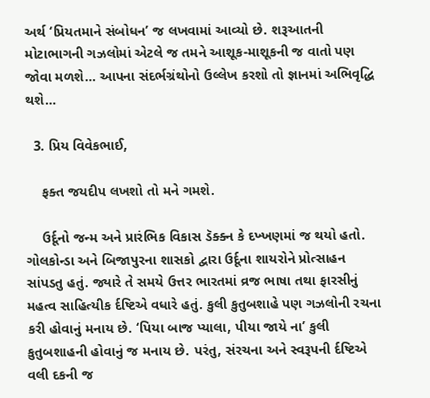અર્થ ‘પ્રિયતમાને સંબોધન’ જ લખવામાં આવ્યો છે. શરૂઆતની મોટાભાગની ગઝલોમાં એટલે જ તમને આશૂક-માશૂકની જ વાતો પણ જોવા મળશે… આપના સંદર્ભગ્રંથોનો ઉલ્લેખ કરશો તો જ્ઞાનમાં અભિવૃદ્ધિ થશે…

  3. પ્રિય વિવેકભાઈ,

    ફક્ત જયદીપ લખશો તો મને ગમશે.

    ઉર્દૂનો જન્મ અને પ્રારંભિક વિકાસ ડૅક્ક્ન કે દખ્ખણમાં જ થયો હતો. ગોલકોન્ડા અને બિજાપુરના શાસકો દ્વારા ઉર્દૂના શાયરોને પ્રોત્સાહન સાંપડતુ હતું. જ્યારે તે સમયે ઉત્તર ભારતમાં વ્રજ ભાષા તથા ફારસીનું મહત્વ સાહિત્યીક ર્દષ્ટિએ વધારે હતું. કુલી કુતુબશાહે પણ ગઝલોની રચના કરી હોવાનું મનાય છે. ‘પિયા બાજ પ્યાલા, પીયા જાયે ના’ કુલી કુતુબશાહની હોવાનું જ મનાય છે. પરંતુ, સંરચના અને સ્વરૂપની ર્દષ્ટિએ વલી દકની જ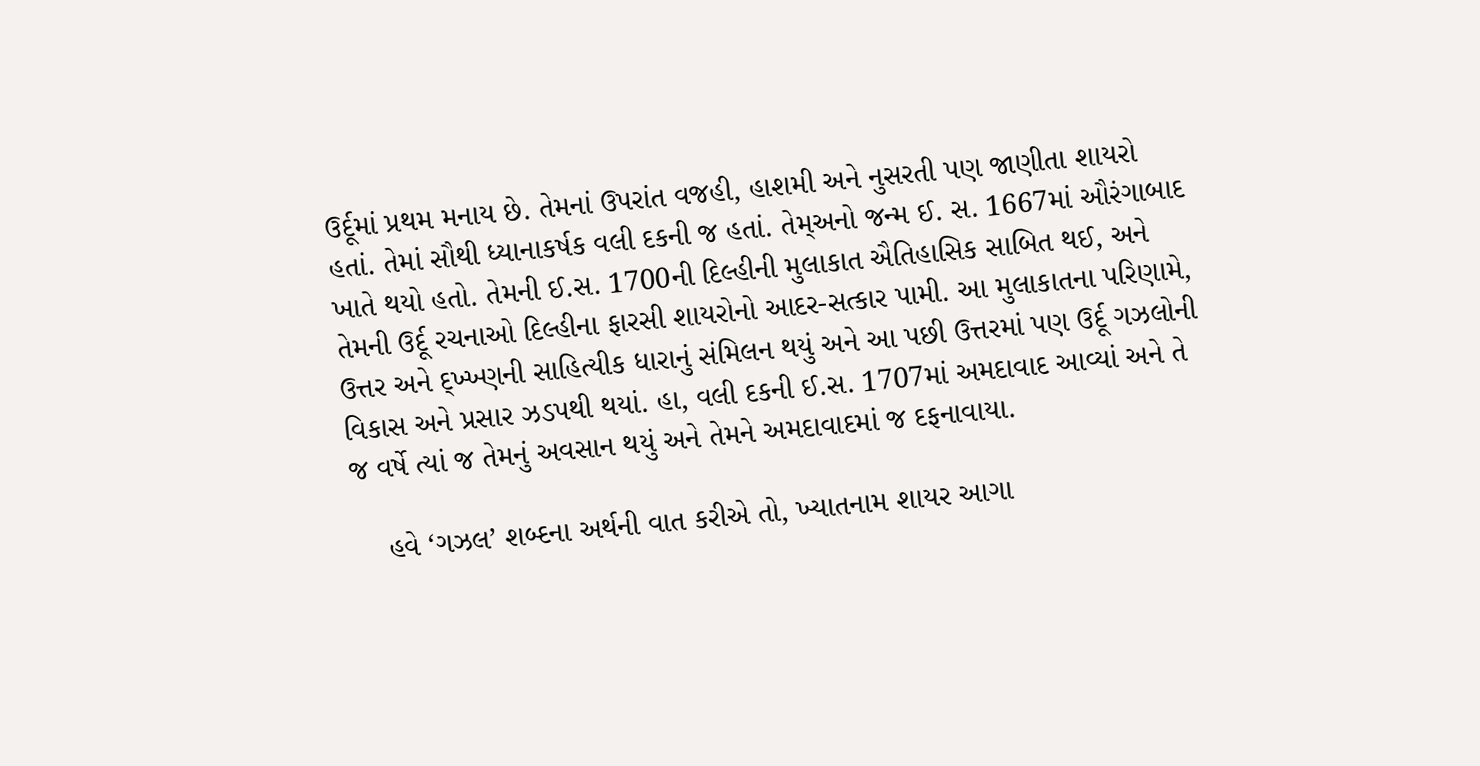ઉર્દૂમાં પ્રથમ મનાય છે. તેમનાં ઉપરાંત વજહી, હાશમી અને નુસરતી પણ જાણીતા શાયરો હતાં. તેમાં સૌથી ધ્યાનાકર્ષક વલી દકની જ હતાં. તેમ્અનો જન્મ ઈ. સ. 1667માં ઔરંગાબાદ ખાતે થયો હતો. તેમની ઈ.સ. 1700ની દિલ્હીની મુલાકાત ઐતિહાસિક સાબિત થઈ, અને તેમની ઉર્દૂ રચનાઓ દિલ્હીના ફારસી શાયરોનો આદર-સત્કાર પામી. આ મુલાકાતના પરિણામે, ઉત્તર અને દ્ખ્ખ્ણની સાહિત્યીક ધારાનું સંમિલન થયું અને આ પછી ઉત્તરમાં પણ ઉર્દૂ ગઝલોની વિકાસ અને પ્રસાર ઝડપથી થયાં. હા, વલી દકની ઈ.સ. 1707માં અમદાવાદ આવ્યાં અને તે જ વર્ષે ત્યાં જ તેમનું અવસાન થયું અને તેમને અમદાવાદમાં જ દફનાવાયા.

    હવે ‘ગઝલ’ શબ્દના અર્થની વાત કરીએ તો, ખ્યાતનામ શાયર આગા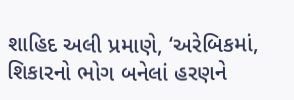શાહિદ અલી પ્રમાણે, ‘અરેબિકમાં, શિકારનો ભોગ બનેલાં હરણને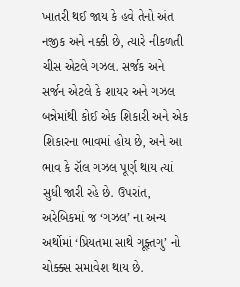ખાતરી થઈ જાય કે હવે તેનો અંત નજીક અને નક્કી છે, ત્યારે નીકળતી ચીસ એટલે ગઝલ. સર્જક અને સર્જન એટલે કે શાયર અને ગઝલ બન્નેમાંથી કોઈ એક શિકારી અને એક શિકારના ભાવમાં હોય છે, અને આ ભાવ કે રૉલ ગઝલ પૂર્ણ થાય ત્યાં સુધી જારી રહે છે. ઉપરાંત, અરેબિકમાં જ ‘ગઝલ’ ના અન્ય અર્થોમાં ‘પ્રિયતમા સાથે ગૂફ્તગુ’ નો ચોક્ક્સ સમાવેશ થાય છે.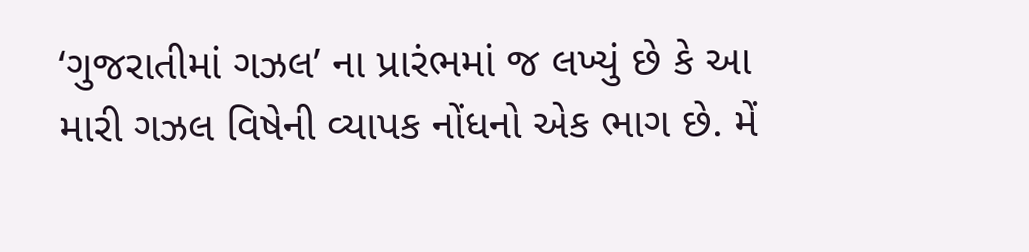‘ગુજરાતીમાં ગઝલ’ ના પ્રારંભમાં જ લખ્યું છે કે આ મારી ગઝલ વિષેની વ્યાપક નોંધનો એક ભાગ છે. મેં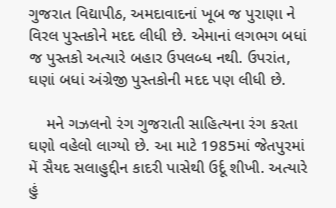ગુજરાત વિદ્યાપીઠ, અમદાવાદનાં ખૂબ જ પુરાણા ને વિરલ પુસ્તકોને મદદ લીધી છે. એમાનાં લગભગ બધાં જ પુસ્તકો અત્યારે બહાર ઉપલબ્ધ નથી. ઉપરાંત, ઘણાં બધાં અંગ્રેજી પુસ્તકોની મદદ પણ લીધી છે.

    મને ગઝલનો રંગ ગુજરાતી સાહિત્યના રંગ કરતા ઘણો વહેલો લાગ્યો છે. આ માટે 1985માં જેતપુરમાં મેં સૈયદ સલાહુદ્દીન કાદરી પાસેથી ઉર્દૂ શીખી. અત્યારે હું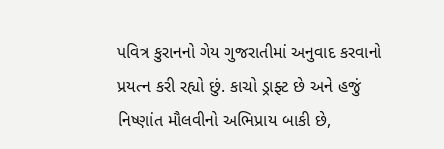પવિત્ર કુરાનનો ગેય ગુજરાતીમાં અનુવાદ કરવાનો પ્રયત્ન કરી રહ્યો છું. કાચો ડ્રાફ્ટ છે અને હજું નિષ્ણાંત મૌલવીનો અભિપ્રાય બાકી છે,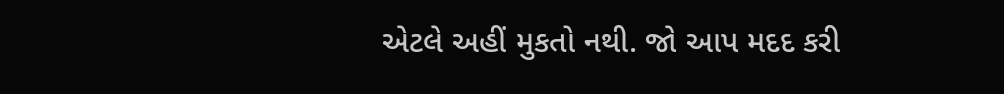એટલે અહીં મુકતો નથી. જો આપ મદદ કરી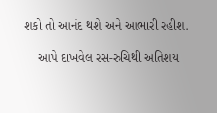શકો તો આનંદ થશે અને આભારી રહીશ.

    આપે દાખવેલ રસ-રુચિથી અતિશય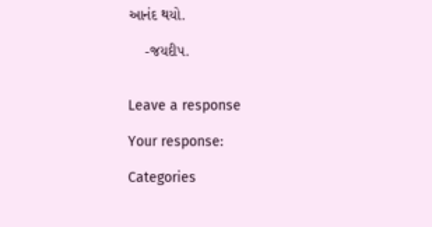આનંદ થયો.

    -જયદીપ.


Leave a response

Your response:

Categories